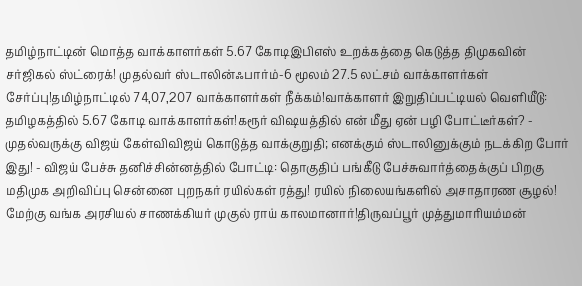தமிழ்நாட்டின் மொத்த வாக்காளர்கள் 5.67 கோடிஇபிஎஸ் உறக்கத்தை கெடுத்த திமுகவின் சர்ஜிகல் ஸ்ட்ரைக்! முதல்வர் ஸ்டாலின்ஃபார்ம்-6 மூலம் 27.5 லட்சம் வாக்காளர்கள் சேர்ப்பு!தமிழ்நாட்டில் 74,07,207 வாக்காளர்கள் நீக்கம்!வாக்காளர் இறுதிப்பட்டியல் வெளியீடு: தமிழகத்தில் 5.67 கோடி வாக்காளர்கள்!கரூர் விஷயத்தில் என் மீது ஏன் பழி போட்டீர்கள்? - முதல்வருக்கு விஜய் கேள்விவிஜய் கொடுத்த வாக்குறுதி; எனக்கும் ஸ்டாலினுக்கும் நடக்கிற போர் இது! - விஜய் பேச்சு தனிச்சின்னத்தில் போட்டி: தொகுதிப் பங்கீடு பேச்சுவார்த்தைக்குப் பிறகு மதிமுக அறிவிப்பு சென்னை புறநகர் ரயில்கள் ரத்து! ரயில் நிலையங்களில் அசாதாரண சூழல்! மேற்கு வங்க அரசியல் சாணக்கியர் முகுல் ராய் காலமானார்!திருவப்பூர் முத்துமாரியம்மன்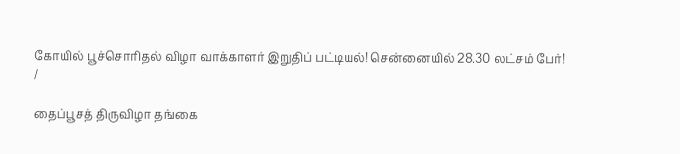கோயில் பூச்சொரிதல் விழா வாக்காளர் இறுதிப் பட்டியல்! சென்னையில் 28.30 லட்சம் பேர்!
/

தைப்பூசத் திருவிழா தங்கை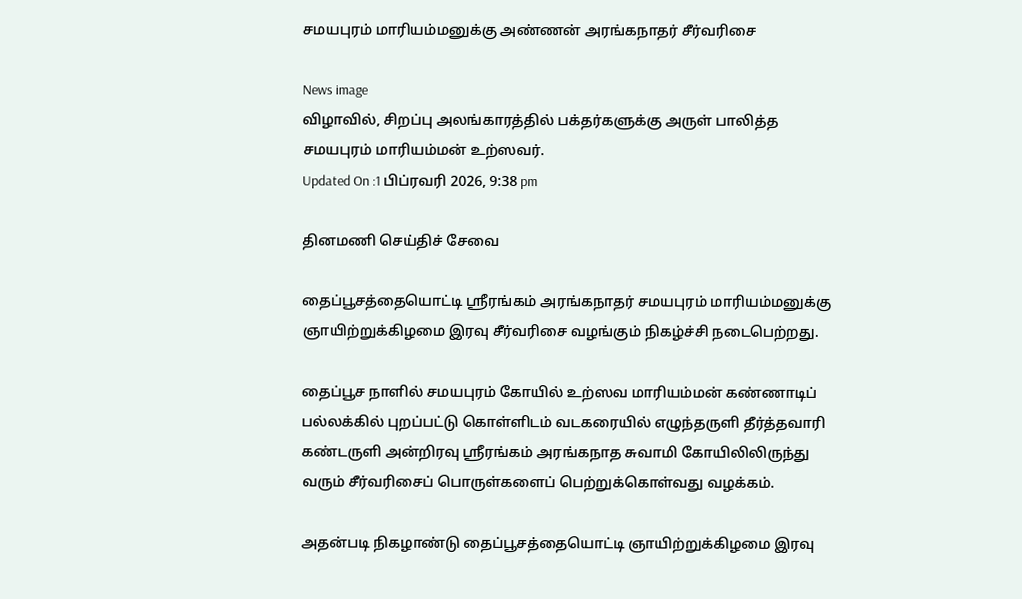சமயபுரம் மாரியம்மனுக்கு அண்ணன் அரங்கநாதர் சீர்வரிசை

News image
விழாவில், சிறப்பு அலங்காரத்தில் பக்தர்களுக்கு அருள் பாலித்த சமயபுரம் மாரியம்மன் உற்ஸவர்.
Updated On :1 பிப்ரவரி 2026, 9:38 pm

தினமணி செய்திச் சேவை

தைப்பூசத்தையொட்டி ஸ்ரீரங்கம் அரங்கநாதர் சமயபுரம் மாரியம்மனுக்கு ஞாயிற்றுக்கிழமை இரவு சீர்வரிசை வழங்கும் நிகழ்ச்சி நடைபெற்றது.

தைப்பூச நாளில் சமயபுரம் கோயில் உற்ஸவ மாரியம்மன் கண்ணாடிப் பல்லக்கில் புறப்பட்டு கொள்ளிடம் வடகரையில் எழுந்தருளி தீர்த்தவாரி கண்டருளி அன்றிரவு ஸ்ரீரங்கம் அரங்கநாத சுவாமி கோயிலிலிருந்து வரும் சீர்வரிசைப் பொருள்களைப் பெற்றுக்கொள்வது வழக்கம்.

அதன்படி நிகழாண்டு தைப்பூசத்தையொட்டி ஞாயிற்றுக்கிழமை இரவு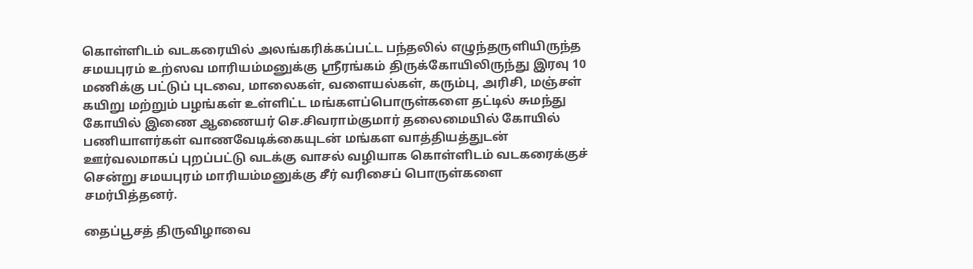கொள்ளிடம் வடகரையில் அலங்கரிக்கப்பட்ட பந்தலில் எழுந்தருளியிருந்த சமயபுரம் உற்ஸவ மாரியம்மனுக்கு ஸ்ரீரங்கம் திருக்கோயிலிருந்து இரவு 10 மணிக்கு பட்டுப் புடவை, மாலைகள், வளையல்கள், கரும்பு, அரிசி, மஞ்சள் கயிறு மற்றும் பழங்கள் உள்ளிட்ட மங்களப்பொருள்களை தட்டில் சுமந்து கோயில் இணை ஆணையர் செ.சிவராம்குமார் தலைமையில் கோயில் பணியாளர்கள் வாணவேடிக்கையுடன் மங்கள வாத்தியத்துடன் ஊர்வலமாகப் புறப்பட்டு வடக்கு வாசல் வழியாக கொள்ளிடம் வடகரைக்குச் சென்று சமயபுரம் மாரியம்மனுக்கு சீர் வரிசைப் பொருள்களை சமர்பித்தனர்.

தைப்பூசத் திருவிழாவை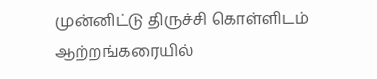முன்னிட்டு திருச்சி கொள்ளிடம் ஆற்றங்கரையில்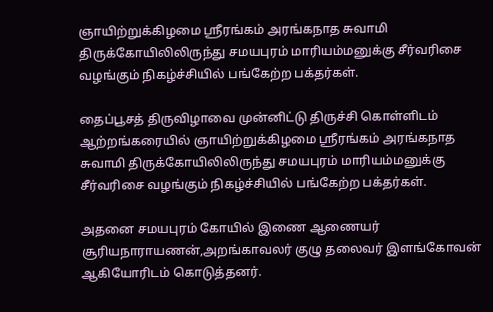ஞாயிற்றுக்கிழமை ஸ்ரீரங்கம் அரங்கநாத சுவாமி திருக்கோயிலிலிருந்து சமயபுரம் மாரியம்மனுக்கு சீர்வரிசை வழங்கும் நிகழ்ச்சியில் பங்கேற்ற பக்தர்கள்.

தைப்பூசத் திருவிழாவை முன்னிட்டு திருச்சி கொள்ளிடம் ஆற்றங்கரையில் ஞாயிற்றுக்கிழமை ஸ்ரீரங்கம் அரங்கநாத சுவாமி திருக்கோயிலிலிருந்து சமயபுரம் மாரியம்மனுக்கு சீர்வரிசை வழங்கும் நிகழ்ச்சியில் பங்கேற்ற பக்தர்கள்.

அதனை சமயபுரம் கோயில் இணை ஆணையர் சூரியநாராயணன்,அறங்காவலர் குழு தலைவர் இளங்கோவன் ஆகியோரிடம் கொடுத்தனர்.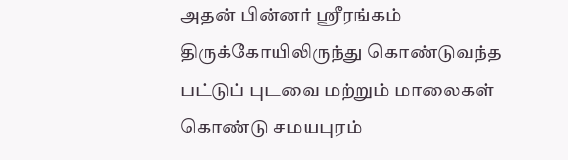அதன் பின்னர் ஸ்ரீரங்கம் திருக்கோயிலிருந்து கொண்டுவந்த பட்டுப் புடவை மற்றும் மாலைகள் கொண்டு சமயபுரம்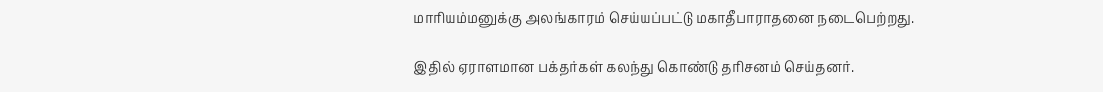மாரியம்மனுக்கு அலங்காரம் செய்யப்பட்டு மகாதீபாராதனை நடைபெற்றது.

இதில் ஏராளமான பக்தர்கள் கலந்து கொண்டு தரிசனம் செய்தனர்.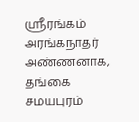ஸ்ரீரங்கம் அரங்கநாதர் அண்ணனாக, தங்கை சமயபுரம்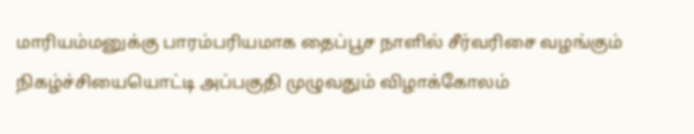மாரியம்மனுக்கு பாரம்பரியமாக தைப்பூச நாளில் சீர்வரிசை வழங்கும் நிகழ்ச்சியையொட்டி அப்பகுதி முழுவதும் விழாக்கோலம்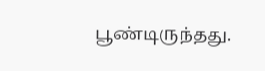பூண்டிருந்தது.